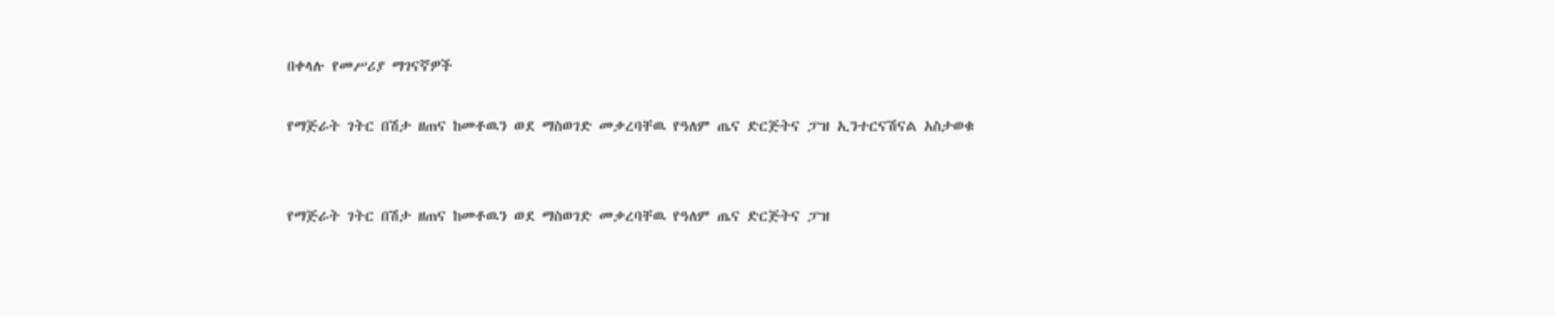በቀላሉ የመሥሪያ ማገናኛዎች

የማጅራት ገትር በሽታ ዘጠና ከመቶዉን ወደ ማስወገድ መቃረባቸዉ የዓለም ጤና ድርጅትና ፓዝ ኢንተርናሽናል አስታወቁ


የማጅራት ገትር በሽታ ዘጠና ከመቶዉን ወደ ማስወገድ መቃረባቸዉ የዓለም ጤና ድርጅትና ፓዝ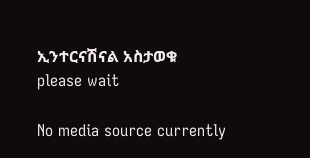ኢንተርናሽናል አስታወቁ
please wait

No media source currently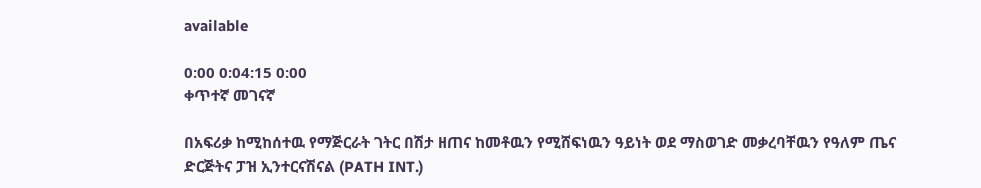available

0:00 0:04:15 0:00
ቀጥተኛ መገናኛ

በአፍሪቃ ከሚከሰተዉ የማጅርራት ገትር በሽታ ዘጠና ከመቶዉን የሚሸፍነዉን ዓይነት ወደ ማስወገድ መቃረባቸዉን የዓለም ጤና ድርጅትና ፓዝ ኢንተርናሽናል (PATH INT.)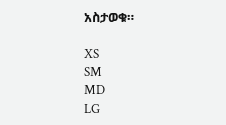አስታወቁ።

XS
SM
MD
LG